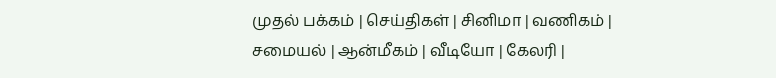முதல் பக்கம் | செய்திகள் | சினிமா | வணிகம் | சமையல் | ஆன்மீகம் | வீடியோ | கேலரி |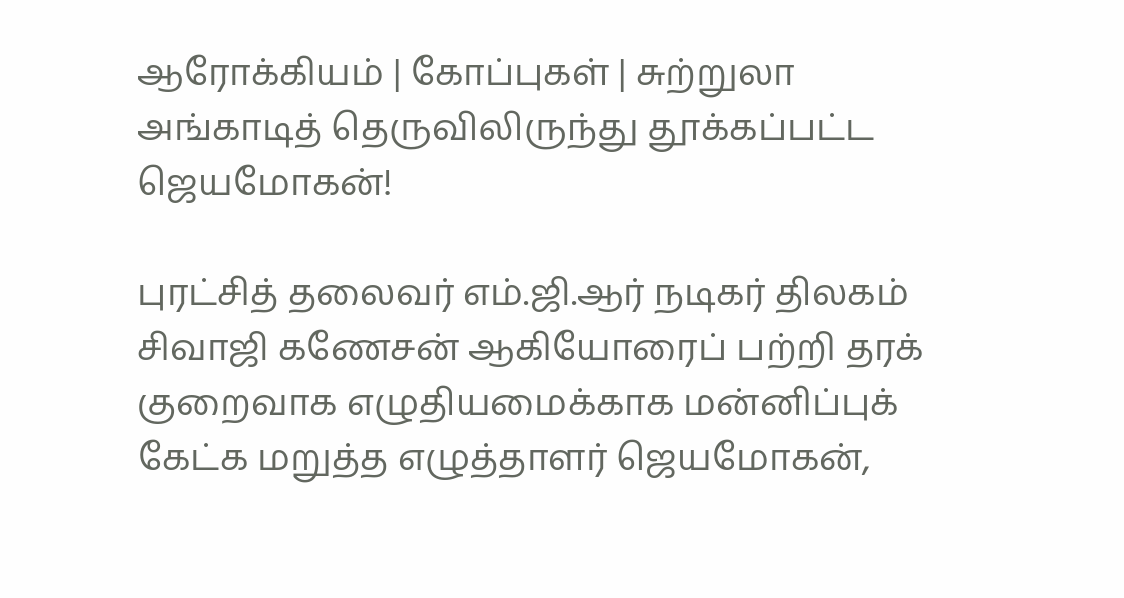ஆரோக்கியம் | கோப்புகள் | சுற்றுலா
அங்காடித் தெருவிலிருந்து தூக்கப்பட்ட ஜெயமோகன்!

புரட்சித் தலைவர் எம்.ஜி.ஆர் நடிகர் திலகம் சிவாஜி கணேசன் ஆகியோரைப் பற்றி தரக் குறைவாக எழுதியமைக்காக மன்னிப்புக் கேட்க மறுத்த எழுத்தாளர் ஜெயமோகன்,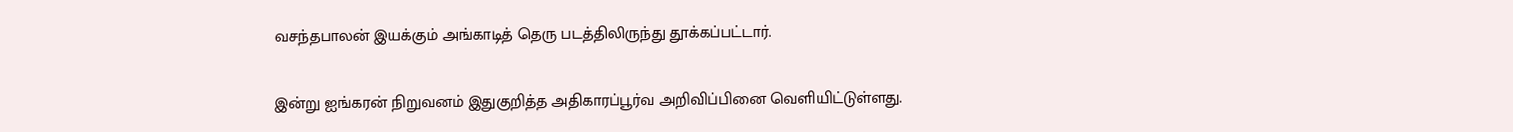வசந்தபாலன் இயக்கும் அங்காடித் தெரு படத்திலிருந்து தூக்கப்பட்டார்.

இன்று ஐங்கரன் நிறுவனம் இதுகுறித்த அதிகாரப்பூர்வ அறிவிப்பினை வெளியிட்டுள்ளது.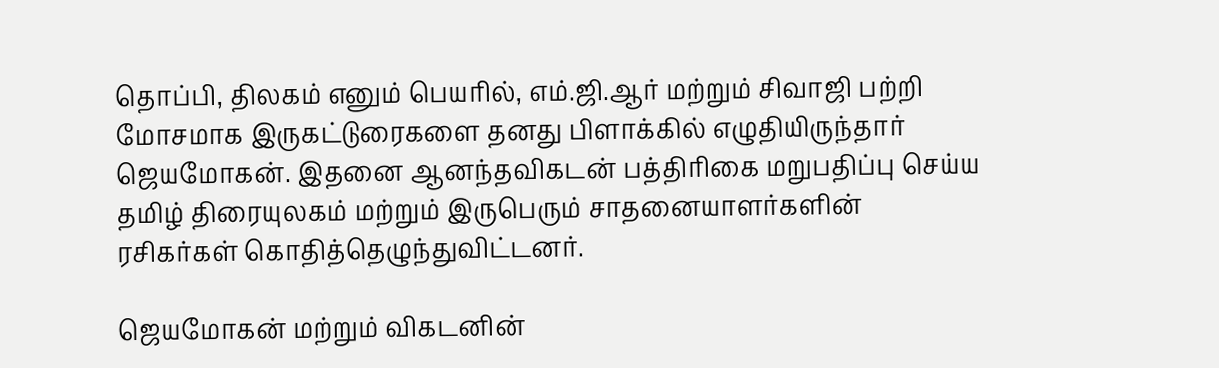தொப்பி, திலகம் எனும் பெயரில், எம்.ஜி.ஆர் மற்றும் சிவாஜி பற்றி மோசமாக இருகட்டுரைகளை தனது பிளாக்கில் எழுதியிருந்தார் ஜெயமோகன். இதனை ஆனந்தவிகடன் பத்திரிகை மறுபதிப்பு செய்ய தமிழ் திரையுலகம் மற்றும் இருபெரும் சாதனையாளர்களின் ரசிகர்கள் கொதித்தெழுந்துவிட்டனர்.

ஜெயமோகன் மற்றும் விகடனின்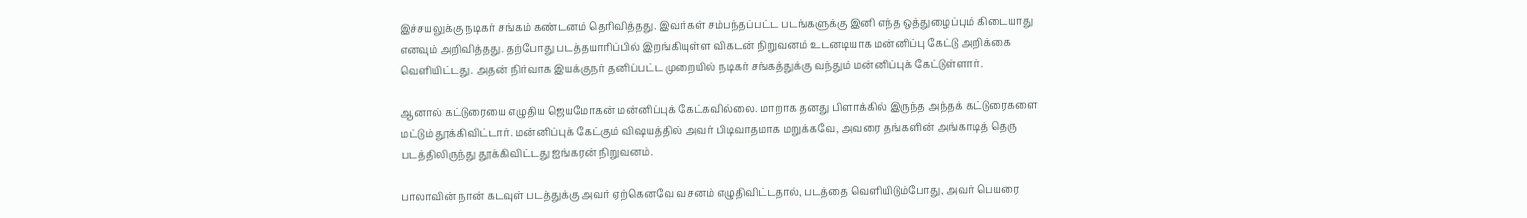இச்சயலுக்கு நடிகர் சங்கம் கண்டனம் தெரிவித்தது. இவர்கள் சம்பந்தப்பட்ட படங்களுக்கு இனி எந்த ஒத்துழைப்பும் கிடையாது எனவும் அறிவித்தது. தற்போது படத்தயாரிப்பில் இறங்கியுள்ள விகடன் நிறுவனம் உடனடியாக மன்னிப்பு கேட்டு அறிக்கை வெளியிட்டது. அதன் நிர்வாக இயக்குநர் தனிப்பட்ட முறையில் நடிகர் சங்கத்துக்கு வந்தும் மன்னிப்புக் கேட்டுள்ளார்.

ஆனால் கட்டுரையை எழுதிய ஜெயமோகன் மன்னிப்புக் கேட்கவில்லை. மாறாக தனது பிளாக்கில் இருந்த அந்தக் கட்டுரைகளை மட்டும் தூக்கிவிட்டார். மன்னிப்புக் கேட்கும் விஷயத்தில் அவர் பிடிவாதமாக மறுக்கவே, அவரை தங்களின் அங்காடித் தெரு படத்திலிருந்து தூக்கிவிட்டது ஐங்கரன் நிறுவனம்.

பாலாவின் நான் கடவுள் படத்துக்கு அவர் ஏற்கெனவே வசனம் எழுதிவிட்டதால், படத்தை வெளியிடும்போது, அவர் பெயரை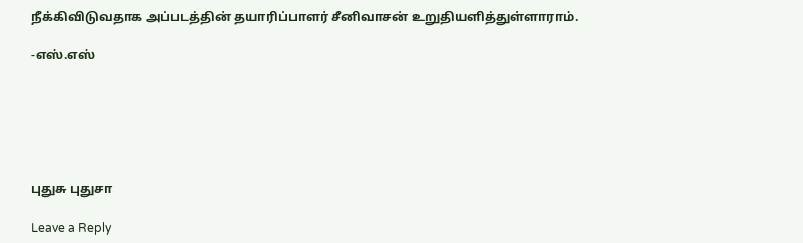நீக்கிவிடுவதாக அப்படத்தின் தயாரிப்பாளர் சீனிவாசன் உறுதியளித்துள்ளாராம்.

-எஸ்.எஸ்






புதுசு புதுசா

Leave a Reply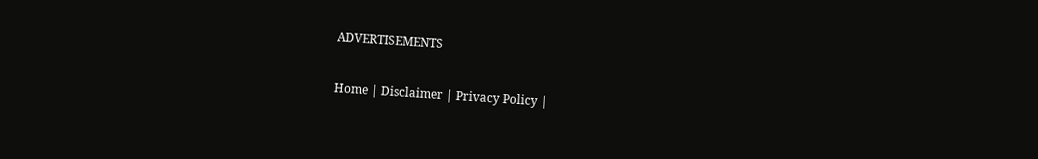ADVERTISEMENTS

Home | Disclaimer | Privacy Policy |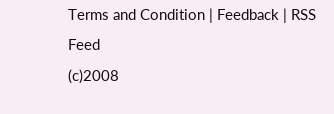Terms and Condition | Feedback | RSS Feed
(c)2008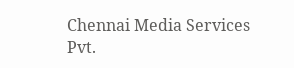Chennai Media Services Pvt.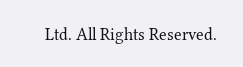Ltd. All Rights Reserved.